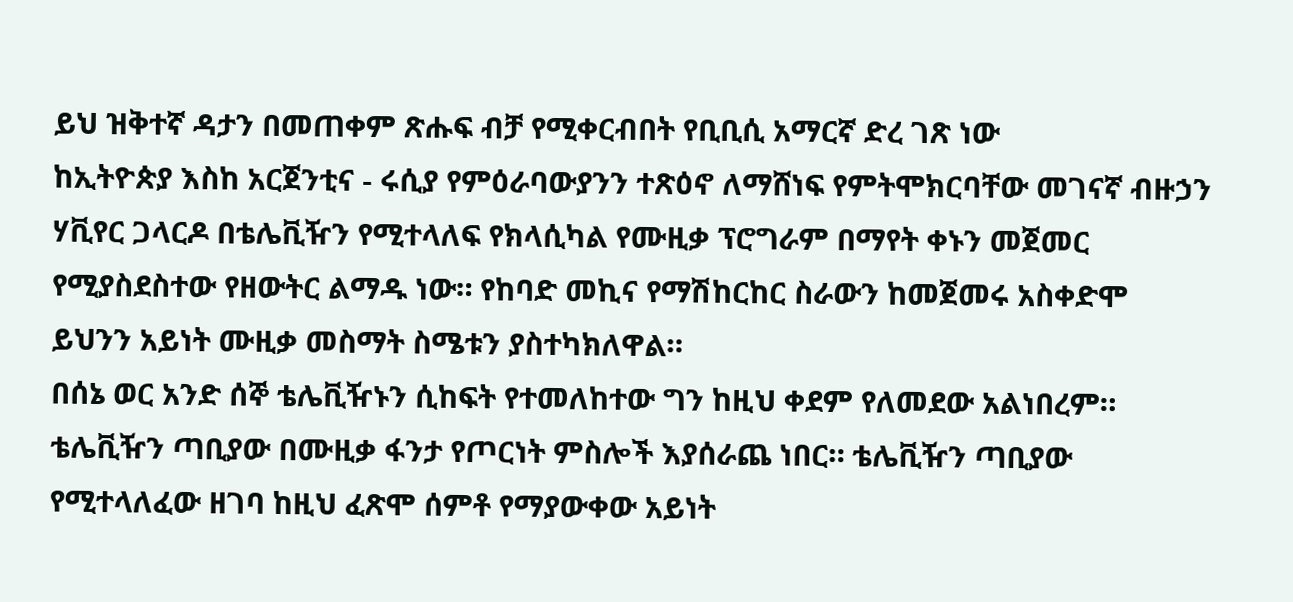ይህ ዝቅተኛ ዳታን በመጠቀም ጽሑፍ ብቻ የሚቀርብበት የቢቢሲ አማርኛ ድረ ገጽ ነው
ከኢትዮጵያ እስከ አርጀንቲና - ሩሲያ የምዕራባውያንን ተጽዕኖ ለማሸነፍ የምትሞክርባቸው መገናኛ ብዙኃን
ሃቪየር ጋላርዶ በቴሌቪዥን የሚተላለፍ የክላሲካል የሙዚቃ ፕሮግራም በማየት ቀኑን መጀመር የሚያስደስተው የዘውትር ልማዱ ነው። የከባድ መኪና የማሽከርከር ስራውን ከመጀመሩ አስቀድሞ ይህንን አይነት ሙዚቃ መስማት ስሜቱን ያስተካክለዋል።
በሰኔ ወር አንድ ሰኞ ቴሌቪዥኑን ሲከፍት የተመለከተው ግን ከዚህ ቀደም የለመደው አልነበረም።
ቴሌቪዥን ጣቢያው በሙዚቃ ፋንታ የጦርነት ምስሎች እያሰራጨ ነበር። ቴሌቪዥን ጣቢያው የሚተላለፈው ዘገባ ከዚህ ፈጽሞ ሰምቶ የማያውቀው አይነት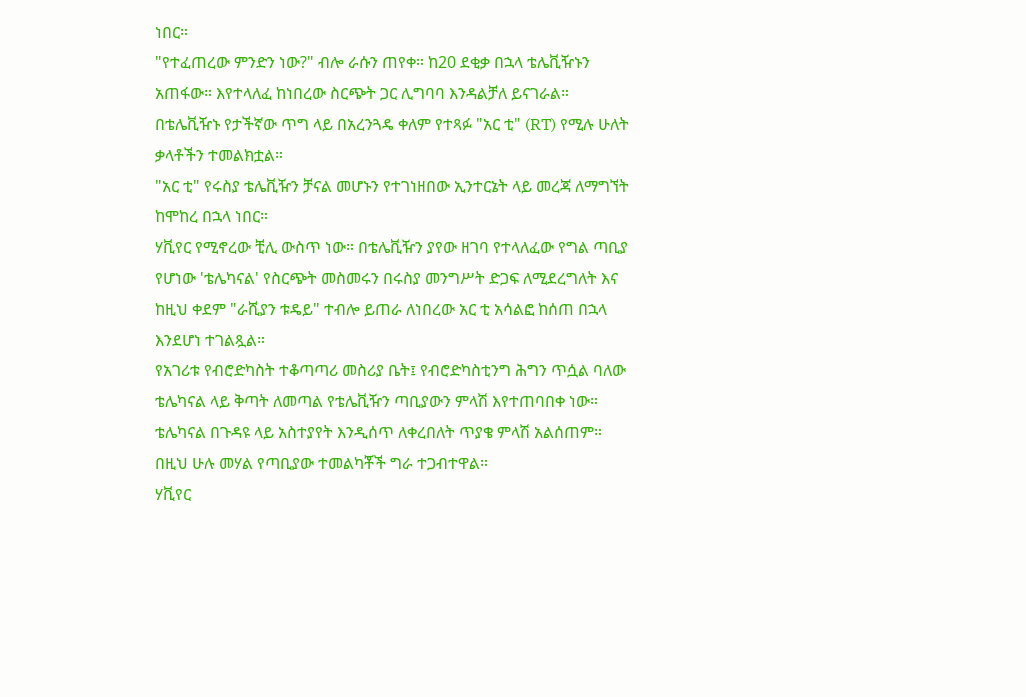ነበር።
"የተፈጠረው ምንድን ነው?" ብሎ ራሱን ጠየቀ። ከ20 ደቂቃ በኋላ ቴሌቪዥኑን አጠፋው። እየተላለፈ ከነበረው ስርጭት ጋር ሊግባባ እንዳልቻለ ይናገራል።
በቴሌቪዥኑ የታችኛው ጥግ ላይ በአረንጓዴ ቀለም የተጻፉ "አር ቲ" (RT) የሚሉ ሁለት ቃላቶችን ተመልክቷል።
"አር ቲ" የሩስያ ቴሌቪዥን ቻናል መሆኑን የተገነዘበው ኢንተርኔት ላይ መረጃ ለማግኘት ከሞከረ በኋላ ነበር።
ሃቪየር የሚኖረው ቺሊ ውስጥ ነው። በቴሌቪዥን ያየው ዘገባ የተላለፈው የግል ጣቢያ የሆነው 'ቴሌካናል' የስርጭት መስመሩን በሩስያ መንግሥት ድጋፍ ለሚደረግለት እና ከዚህ ቀደም "ራሺያን ቱዴይ" ተብሎ ይጠራ ለነበረው አር ቲ አሳልፎ ከሰጠ በኋላ እንደሆነ ተገልጿል።
የአገሪቱ የብሮድካስት ተቆጣጣሪ መስሪያ ቤት፤ የብሮድካስቲንግ ሕግን ጥሷል ባለው ቴሌካናል ላይ ቅጣት ለመጣል የቴሌቪዥን ጣቢያውን ምላሽ እየተጠባበቀ ነው።
ቴሌካናል በጉዳዩ ላይ አስተያየት እንዲሰጥ ለቀረበለት ጥያቄ ምላሽ አልሰጠም።
በዚህ ሁሉ መሃል የጣቢያው ተመልካቾች ግራ ተጋብተዋል።
ሃቪየር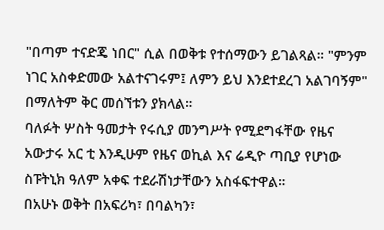"በጣም ተናድጄ ነበር" ሲል በወቅቱ የተሰማውን ይገልጻል። "ምንም ነገር አስቀድመው አልተናገሩም፤ ለምን ይህ እንደተደረገ አልገባኝም" በማለትም ቅር መሰኘቱን ያክላል።
ባለፉት ሦስት ዓመታት የሩሲያ መንግሥት የሚደግፋቸው የዜና አውታሩ አር ቲ እንዲሁም የዜና ወኪል እና ሬዲዮ ጣቢያ የሆነው ስፑትኒክ ዓለም አቀፍ ተደራሽነታቸውን አስፋፍተዋል።
በአሁኑ ወቅት በአፍሪካ፣ በባልካን፣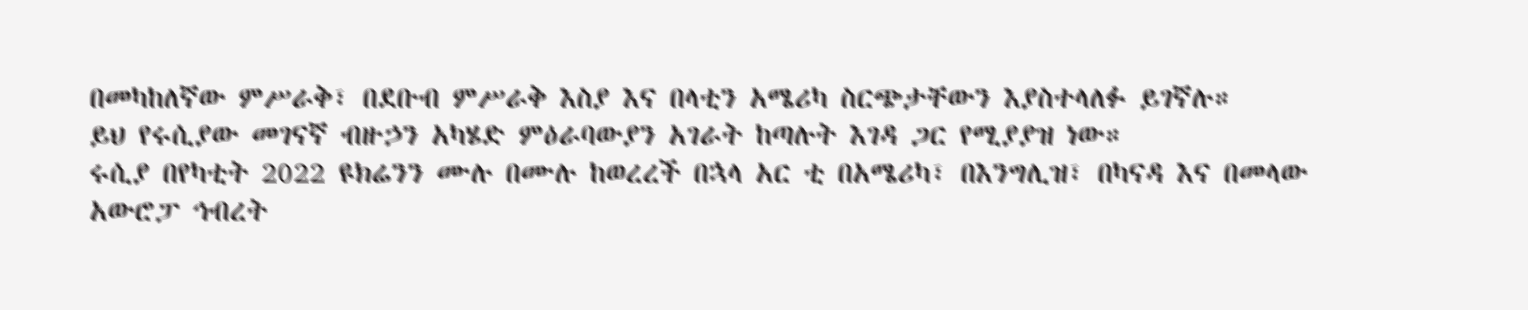በመካከለኛው ምሥራቅ፣ በደቡብ ምሥራቅ እስያ እና በላቲን አሜሪካ ስርጭታቸውን እያስተላለፉ ይገኛሉ።
ይህ የሩሲያው መገናኛ ብዙኃን አካሄድ ምዕራባውያን አገራት ከጣሉት እገዳ ጋር የሚያያዝ ነው።
ሩሲያ በየካቲት 2022 ዩክሬንን ሙሉ በሙሉ ከወረረች በኋላ አር ቲ በአሜሪካ፣ በእንግሊዝ፣ በካናዳ እና በመላው አውሮፓ ኅብረት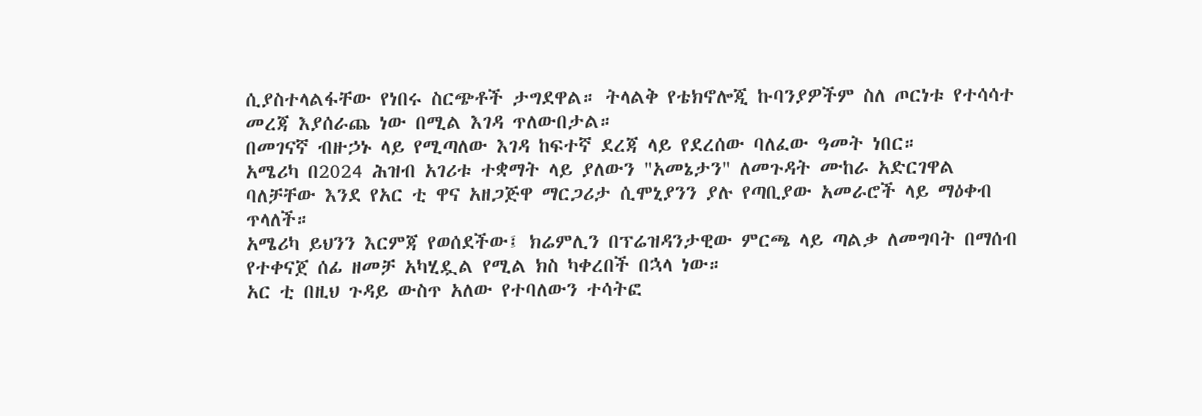ሲያስተላልፋቸው የነበሩ ስርጭቶች ታግደዋል። ትላልቅ የቴክኖሎጂ ኩባንያዎችም ስለ ጦርነቱ የተሳሳተ መረጃ እያሰራጨ ነው በሚል እገዳ ጥለውበታል።
በመገናኛ ብዙኃኑ ላይ የሚጣለው እገዳ ከፍተኛ ደረጃ ላይ የደረሰው ባለፈው ዓመት ነበር።
አሜሪካ በ2024 ሕዝብ አገሪቱ ተቋማት ላይ ያለውን "አመኔታን" ለመጉዳት ሙከራ አድርገዋል ባለቻቸው እንደ የአር ቲ ዋና አዘጋጅዋ ማርጋሪታ ሲሞኒያንን ያሉ የጣቢያው አመራሮች ላይ ማዕቀብ ጥላለች።
አሜሪካ ይህንን እርምጃ የወሰደችው፤ ክሬምሊን በፕሬዝዳንታዊው ምርጫ ላይ ጣልቃ ለመግባት በማሰብ የተቀናጀ ሰፊ ዘመቻ አካሂዷል የሚል ክስ ካቀረበች በኋላ ነው።
አር ቲ በዚህ ጉዳይ ውስጥ አለው የተባለውን ተሳትፎ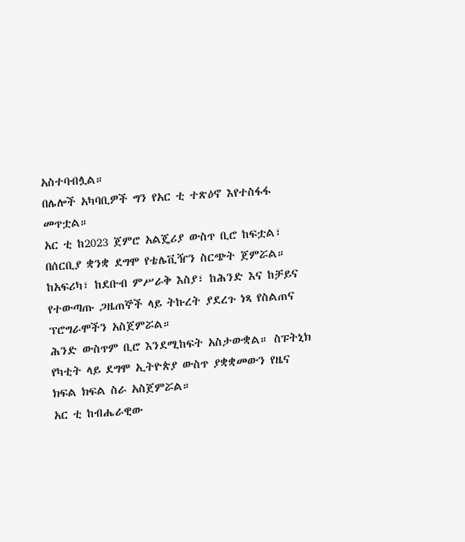አስተባብሏል።
በሌሎች አካባቢዎች ግን የአር ቲ ተጽዕኖ እየተስፋፋ መጥቷል።
አር ቲ ከ2023 ጀምሮ አልጄሪያ ውስጥ ቢሮ ከፍቷል፣ በሰርቢያ ቋንቋ ደግሞ የቴሌቪዥን ስርጭት ጀምሯል። ከአፍሪካ፣ ከደቡብ ምሥራቅ እስያ፣ ከሕንድ እና ከቻይና የተውጣጡ ጋዜጠኞች ላይ ትኩረት ያደረጉ ነጻ የስልጠና ፕሮግራሞችን አስጀምሯል።
ሕንድ ውስጥም ቢሮ እንደሚከፍት አስታውቋል። ስፑትኒክ የካቲት ላይ ደግሞ ኢትዮጵያ ውስጥ ያቋቋመውን የዜና ክፍል ክፍል ስራ አስጀምሯል።
አር ቲ ከብሔራዊው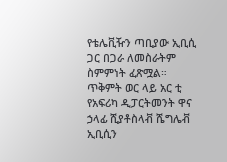የቴሌቪዥን ጣቢያው ኢቢሲ ጋር በጋራ ለመስራትም ስምምነት ፈጽሟል።
ጥቅምት ወር ላይ አር ቲ የአፍሪካ ዲፓርትመንት ዋና ኃላፊ ሺያቶስላቭ ሼግሌቭ ኢቢሲን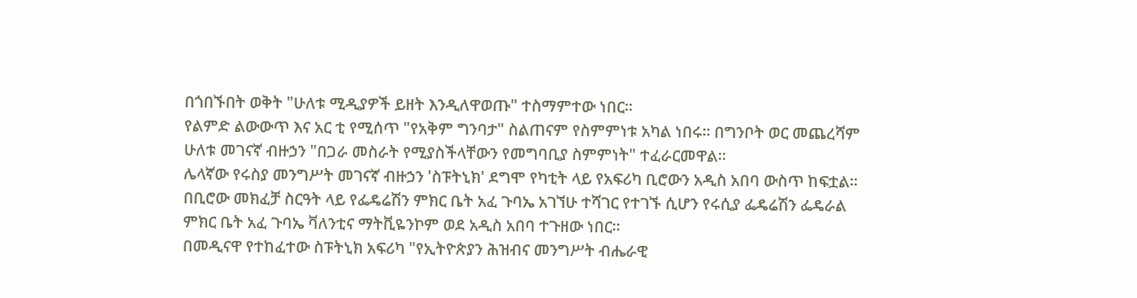በጎበኙበት ወቅት "ሁለቱ ሚዲያዎች ይዘት እንዲለዋወጡ" ተስማምተው ነበር።
የልምድ ልውውጥ እና አር ቲ የሚሰጥ "የአቅም ግንባታ" ስልጠናም የስምምነቱ አካል ነበሩ። በግንቦት ወር መጨረሻም ሁለቱ መገናኛ ብዙኃን "በጋራ መስራት የሚያስችላቸውን የመግባቢያ ስምምነት" ተፈራርመዋል።
ሌላኛው የሩስያ መንግሥት መገናኛ ብዙኃን 'ስፑትኒክ' ደግሞ የካቲት ላይ የአፍሪካ ቢሮውን አዲስ አበባ ውስጥ ከፍቷል።
በቢሮው መክፈቻ ስርዓት ላይ የፌዴሬሽን ምክር ቤት አፈ ጉባኤ አገኘሁ ተሻገር የተገኙ ሲሆን የሩሲያ ፌዴሬሽን ፌዴራል ምክር ቤት አፈ ጉባኤ ቫለንቲና ማትቪዬንኮም ወደ አዲስ አበባ ተጉዘው ነበር።
በመዲናዋ የተከፈተው ስፑትኒክ አፍሪካ "የኢትዮጵያን ሕዝብና መንግሥት ብሔራዊ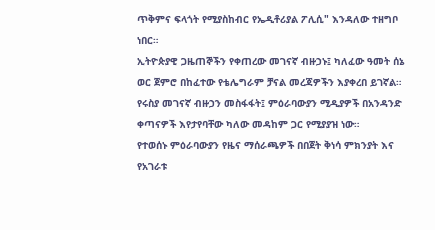ጥቅምና ፍላጎት የሚያስከብር የኤዲቶሪያል ፖሊሲ" እንዳለው ተዘግቦ ነበር።
ኢትዮጵያዊ ጋዜጠኞችን የቀጠረው መገናኛ ብዙኃኑ፤ ካለፈው ዓመት ሰኔ ወር ጀምሮ በከፈተው የቴሌግራም ቻናል መረጃዎችን እያቀረበ ይገኛል።
የሩስያ መገናኛ ብዙኃን መስፋፋት፤ ምዕራባውያን ሚዲያዎች በአንዳንድ ቀጣናዎች እየታየባቸው ካለው መዳከም ጋር የሚያያዝ ነው።
የተወሰኑ ምዕራባውያን የዜና ማሰራጫዎች በበጀት ቅነሳ ምክንያት እና የአገራቱ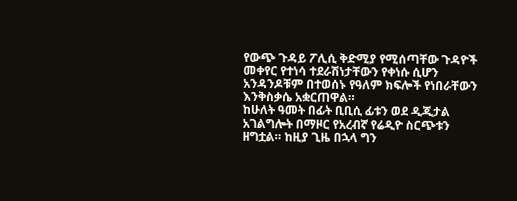የውጭ ጉዳይ ፖሊሲ ቅድሚያ የሚሰጣቸው ጉዳዮች መቀየር የተነሳ ተደራሽነታቸውን የቀነሱ ሲሆን አንዳንዶቹም በተወሰኑ የዓለም ክፍሎች የነበራቸውን እንቅስቃሴ አቋርጠዋል።
ከሁለት ዓመት በፊት ቢቢሲ ፊቱን ወደ ዲጂታል አገልግሎት በማዞር የአረብኛ የሬዲዮ ስርጭቱን ዘግቷል። ከዚያ ጊዜ በኋላ ግን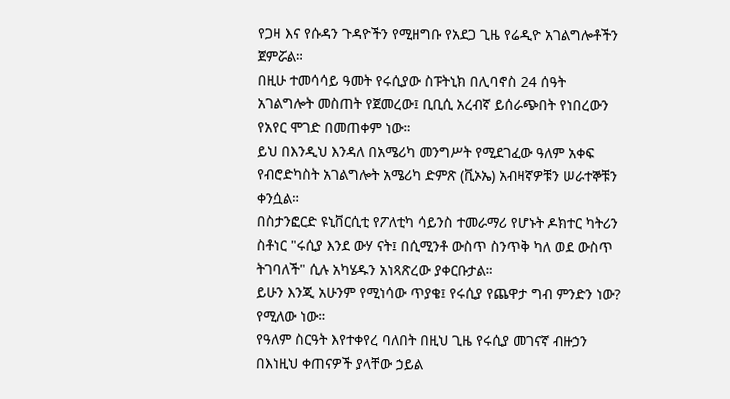የጋዛ እና የሱዳን ጉዳዮችን የሚዘግቡ የአደጋ ጊዜ የሬዲዮ አገልግሎቶችን ጀምሯል።
በዚሁ ተመሳሳይ ዓመት የሩሲያው ስፑትኒክ በሊባኖስ 24 ሰዓት አገልግሎት መስጠት የጀመረው፤ ቢቢሲ አረብኛ ይሰራጭበት የነበረውን የአየር ሞገድ በመጠቀም ነው።
ይህ በእንዲህ እንዳለ በአሜሪካ መንግሥት የሚደገፈው ዓለም አቀፍ የብሮድካስት አገልግሎት አሜሪካ ድምጽ (ቪኦኤ) አብዛኛዎቹን ሠራተኞቹን ቀንሷል።
በስታንፎርድ ዩኒቨርሲቲ የፖለቲካ ሳይንስ ተመራማሪ የሆኑት ዶክተር ካትሪን ስቶነር "ሩሲያ እንደ ውሃ ናት፤ በሲሚንቶ ውስጥ ስንጥቅ ካለ ወደ ውስጥ ትገባለች" ሲሉ አካሄዱን አነጻጽረው ያቀርቡታል።
ይሁን እንጂ አሁንም የሚነሳው ጥያቄ፤ የሩሲያ የጨዋታ ግብ ምንድን ነው? የሚለው ነው።
የዓለም ስርዓት እየተቀየረ ባለበት በዚህ ጊዜ የሩሲያ መገናኛ ብዙኃን በእነዚህ ቀጠናዎች ያላቸው ኃይል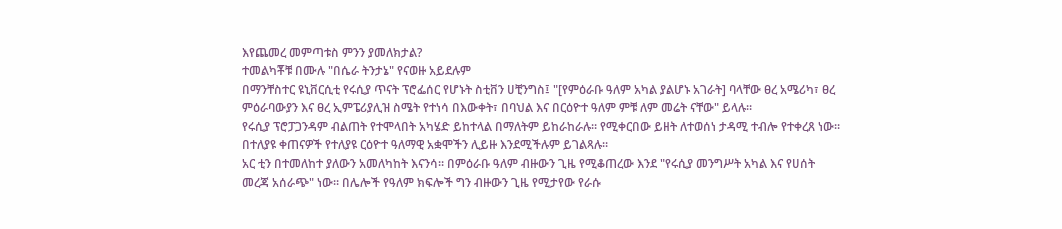እየጨመረ መምጣቱስ ምንን ያመለክታል?
ተመልካቾቹ በሙሉ "በሴራ ትንታኔ" የናወዙ አይደሉም
በማንቸስተር ዩኒቨርሲቲ የሩሲያ ጥናት ፕሮፌሰር የሆኑት ስቲቨን ሀቺንግስ፤ "[የምዕራቡ ዓለም አካል ያልሆኑ አገራት] ባላቸው ፀረ አሜሪካ፣ ፀረ ምዕራባውያን እና ፀረ ኢምፔሪያሊዝ ስሜት የተነሳ በእውቀት፣ በባህል እና በርዕዮተ ዓለም ምቹ ለም መሬት ናቸው" ይላሉ።
የሩሲያ ፕሮፓጋንዳም ብልጠት የተሞላበት አካሄድ ይከተላል በማለትም ይከራከራሉ። የሚቀርበው ይዘት ለተወሰነ ታዳሚ ተብሎ የተቀረጸ ነው። በተለያዩ ቀጠናዎች የተለያዩ ርዕዮተ ዓለማዊ አቋሞችን ሊይዙ እንደሚችሉም ይገልጻሉ።
አር ቲን በተመለከተ ያለውን አመለካከት እናንሳ። በምዕራቡ ዓለም ብዙውን ጊዜ የሚቆጠረው እንደ "የሩሲያ መንግሥት አካል እና የሀሰት መረጃ አሰራጭ" ነው። በሌሎች የዓለም ክፍሎች ግን ብዙውን ጊዜ የሚታየው የራሱ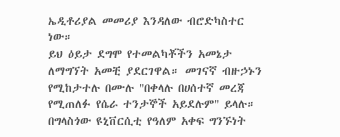ኤዲቶሪያል መመሪያ እንዳለው ብሮድካስተር ነው።
ይህ ዕይታ ደግሞ የተመልካቾችን አመኔታ ለማግኘት አመቺ ያደርገዋል። መገናኛ ብዙኃኑን የሚከታተሉ በሙሉ "በቀላሉ በሀሰተኛ መረጃ የሚጠለፉ የሴራ ተንታኞች አይደሉም" ይላሉ።
በግላስጎው ዩኒቨርሲቲ የዓለም አቀፍ ግንኙነት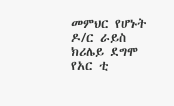መምህር የሆኑት ዶ/ር ራይስ ክሪሌይ ደግሞ የአር ቲ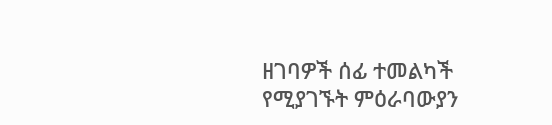ዘገባዎች ሰፊ ተመልካች የሚያገኙት ምዕራባውያን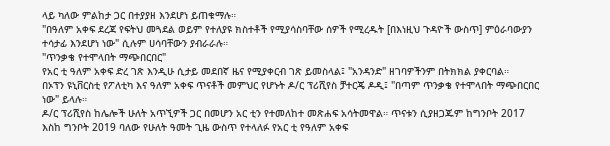ላይ ካለው ምልከታ ጋር በተያያዘ እንደሆነ ይጠቁማሉ።
"በዓለም አቀፍ ደረጃ የፍትህ መጓደል ወይም የተለያዩ ክስተቶች የሚያሳስባቸው ሰዎች የሚረዱት [በእነዚህ ጉዳዮች ውስጥ] ምዕራባውያን ተሳታፊ እንደሆነ ነው" ሲሉም ሀሳባቸውን ያብራራሉ።
"ጥንቃቄ የተሞላበት ማጭበርበር"
የአር ቲ ዓለም አቀፍ ድረ ገጽ እንዲሁ ሲታይ መደበኛ ዜና የሚያቀርብ ገጽ ይመስላል፤ "አንዳንድ" ዘገባዎችንም በትክክል ያቀርባል።
በኦፕን ዩኒቨርስቲ የፖለቲካ እና ዓለም አቀፍ ጥናቶች መምህር የሆኑት ዶ/ር ፕሪሺየስ ቻተርጄ ዶዲ፤ "በጣም ጥንቃቄ የተሞላበት ማጭበርበር ነው" ይላሉ።
ዶ/ር ፕሪሺየስ ከሌሎች ሁለት አጥኚዎች ጋር በመሆን አር ቲን የተመለከተ መጽሐፍ አሳትመዋል። ጥናቱን ሲያዘጋጁም ከግንቦት 2017 እስከ ግንቦት 2019 ባለው የሁለት ዓመት ጊዜ ውስጥ የተላለፉ የአር ቲ የዓለም አቀፍ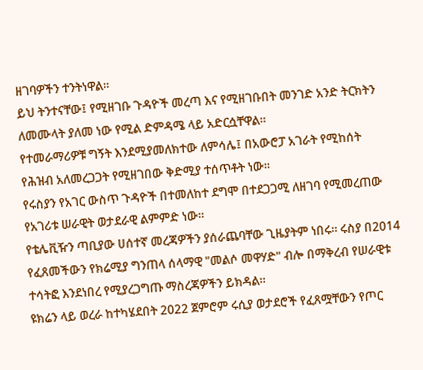ዘገባዎችን ተንትነዋል።
ይህ ትንተናቸው፤ የሚዘገቡ ጉዳዮች መረጣ እና የሚዘገቡበት መንገድ አንድ ትርክትን ለመሙላት ያለመ ነው የሚል ድምዳሜ ላይ አድርሷቸዋል።
የተመራማሪዎቹ ግኝት እንደሚያመለክተው ለምሳሌ፤ በአውሮፓ አገራት የሚከሰት የሕዝብ አለመረጋጋት የሚዘገበው ቅድሚያ ተሰጥቶት ነው።
የሩስያን የአገር ውስጥ ጉዳዮች በተመለከተ ደግሞ በተደጋጋሚ ለዘገባ የሚመረጠው የአገሪቱ ሠራዊት ወታደራዊ ልምምድ ነው።
የቴሌቪዥን ጣቢያው ሀሰተኛ መረጃዎችን ያሰራጨባቸው ጊዜያትም ነበሩ። ሩስያ በ2014 የፈጸመችውን የክሬሚያ ግንጠላ ሰላማዊ "መልሶ መዋሃድ" ብሎ በማቅረብ የሠራዊቱ ተሳትፎ እንደነበረ የሚያረጋግጡ ማስረጃዎችን ይክዳል።
ዩክሬን ላይ ወረራ ከተካሄደበት 2022 ጀምሮም ሩሲያ ወታደሮች የፈጸሟቸውን የጦር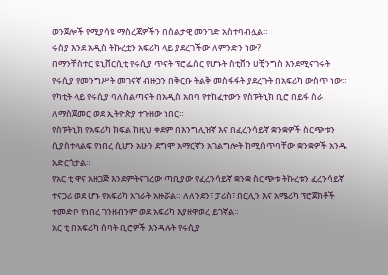ወንጀሎች የሚያሳዩ ማስረጃዎችን በስልታዊ መንገድ አስተባብሏል።
ሩስያ እንደ አዲስ ትኩረቷን አፍሪካ ላይ ያደረገችው ለምንድን ነው?
በማንቸስተር ዩኒቨርሲቲ የሩሲያ ጥናት ፕሮፌሰር የሆኑት ስቲቨን ሀቺንግስ እንደሚናገሩት የሩሲያ የመንግሥት መገናኛ ብዙኃን በቅርቡ ትልቅ መስፋፋት ያደረጉት በአፍሪካ ውስጥ ነው።
የካቲት ላይ የሩሲያ ባለስልጣናት በአዲስ አበባ የተከፈተውን የስፑትኒክ ቢሮ በይፋ ስራ ለማስጀመር ወደ ኢትዮጵያ ተጉዘው ነበር።
የስፑትኒክ የአፍሪካ ክፍል ከዚህ ቀደም በእንግሊዝኛ እና በፈረንሳይኛ ቋንቋዎች ስርጭቱን ሲያስተላልፍ የነበረ ሲሆን አሁን ደግሞ አማርኛን አገልግሎት ከሚሰጥባቸው ቋንቋዎች አንዱ አድርጎታል።
የአር ቲ ዋና አዘጋጅ እንደምትናገረው ጣቢያው የፈረንሳይኛ ቋንቋ ስርጭቱ ትኩረቱን ፈረንሳይኛ ተናጋሪ ወደ ሆኑ የአፍሪካ አገራት አዙሯል። ለለንደን፣ ፓሪስ፣ በርሊን እና አሜሪካ ፕሮጀክቶች ተመድቦ የነበረ ገንዘብንም ወደ አፍሪካ እያዘዋወረ ይገኛል።
አር ቲ በአፍሪካ ሰባት ቢሮዎች እንዳሉት የሩሲያ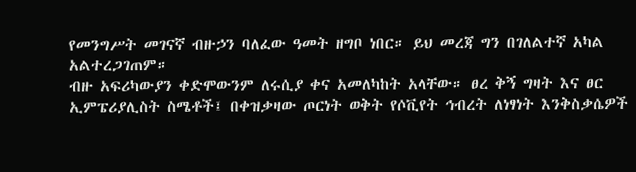የመንግሥት መገናኛ ብዙኃን ባለፈው ዓመት ዘግቦ ነበር። ይህ መረጃ ግን በገለልተኛ አካል አልተረጋገጠም።
ብዙ አፍሪካውያን ቀድሞውንም ለሩሲያ ቀና አመለካከት አላቸው። ፀረ ቅኝ ግዛት እና ፀር ኢምፔሪያሊስት ስሜቶች፤ በቀዝቃዛው ጦርነት ወቅት የሶቪየት ኅብረት ለነፃነት እንቅስቃሴዎች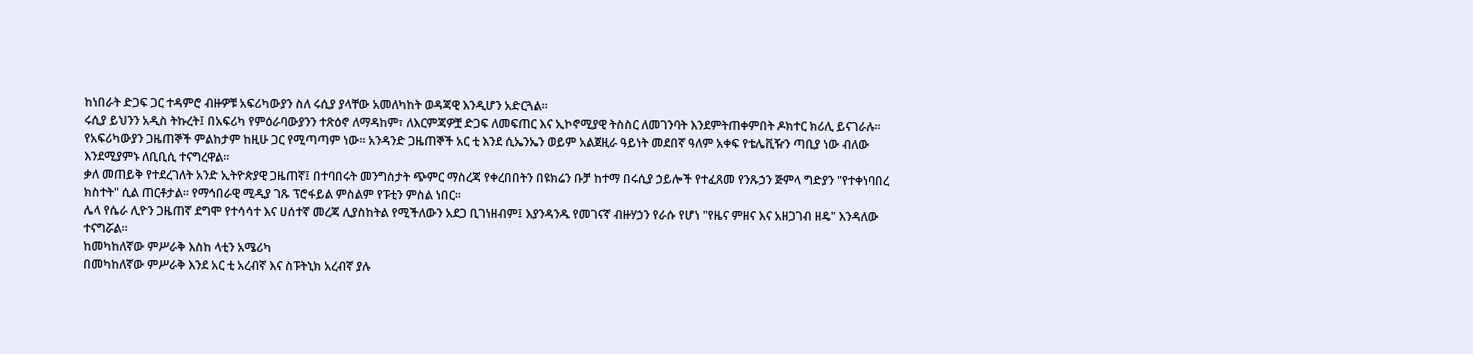ከነበራት ድጋፍ ጋር ተዳምሮ ብዙዎቹ አፍሪካውያን ስለ ሩሲያ ያላቸው አመለካከት ወዳጃዊ እንዲሆን አድርጓል።
ሩሲያ ይህንን አዲስ ትኩረት፤ በአፍሪካ የምዕራባውያንን ተጽዕኖ ለማዳከም፣ ለእርምጃዎቿ ድጋፍ ለመፍጠር እና ኢኮኖሚያዊ ትስስር ለመገንባት እንደምትጠቀምበት ዶክተር ክሪሊ ይናገራሉ።
የአፍሪካውያን ጋዜጠኞች ምልከታም ከዚሁ ጋር የሚጣጣም ነው። አንዳንድ ጋዜጠኞች አር ቲ እንደ ሲኤንኤን ወይም አልጀዚራ ዓይነት መደበኛ ዓለም አቀፍ የቴሌቪዥን ጣቢያ ነው ብለው እንደሚያምኑ ለቢቢሲ ተናግረዋል።
ቃለ መጠይቅ የተደረገለት አንድ ኢትዮጵያዊ ጋዜጠኛ፤ በተባበሩት መንግስታት ጭምር ማስረጃ የቀረበበትን በዩክሬን ቡቻ ከተማ በሩሲያ ኃይሎች የተፈጸመ የንጹኃን ጅምላ ግድያን "የተቀነባበረ ክስተት" ሲል ጠርቶታል። የማኅበራዊ ሚዲያ ገጹ ፕሮፋይል ምስልም የፑቲን ምስል ነበር።
ሌላ የሴራ ሊዮን ጋዜጠኛ ደግሞ የተሳሳተ እና ሀሰተኛ መረጃ ሊያስከትል የሚችለውን አደጋ ቢገነዘብም፤ እያንዳንዱ የመገናኛ ብዙሃኃን የራሱ የሆነ "የዜና ምዘና እና አዘጋገብ ዘዴ" እንዳለው ተናግሯል።
ከመካከለኛው ምሥራቅ እስከ ላቲን አሜሪካ
በመካከለኛው ምሥራቅ እንደ አር ቲ አረብኛ እና ስፑትኒክ አረብኛ ያሉ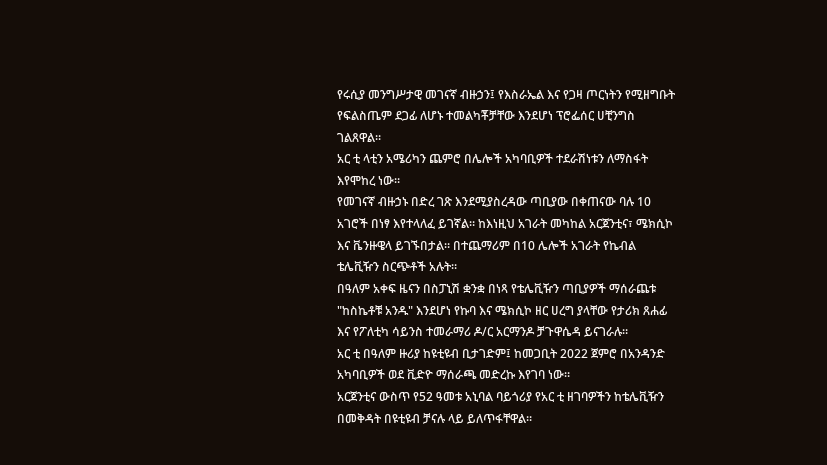የሩሲያ መንግሥታዊ መገናኛ ብዙኃን፤ የእስራኤል እና የጋዛ ጦርነትን የሚዘግቡት የፍልስጤም ደጋፊ ለሆኑ ተመልካቾቻቸው እንደሆነ ፕሮፌሰር ሀቺንግስ ገልጸዋል።
አር ቲ ላቲን አሜሪካን ጨምሮ በሌሎች አካባቢዎች ተደራሽነቱን ለማስፋት እየሞከረ ነው።
የመገናኛ ብዙኃኑ በድረ ገጽ እንደሚያስረዳው ጣቢያው በቀጠናው ባሉ 10 አገሮች በነፃ እየተላለፈ ይገኛል። ከእነዚህ አገራት መካከል አርጀንቲና፣ ሜክሲኮ እና ቬንዙዌላ ይገኙበታል። በተጨማሪም በ10 ሌሎች አገራት የኬብል ቴሌቪዥን ስርጭቶች አሉት።
በዓለም አቀፍ ዜናን በስፓኒሽ ቋንቋ በነጻ የቴሌቪዥን ጣቢያዎች ማሰራጨቱ "ከስኬቶቹ አንዱ" እንደሆነ የኩባ እና ሜክሲኮ ዘር ሀረግ ያላቸው የታሪክ ጸሐፊ እና የፖለቲካ ሳይንስ ተመራማሪ ዶ/ር አርማንዶ ቻጉዋሴዳ ይናገራሉ።
አር ቲ በዓለም ዙሪያ ከዩቲዩብ ቢታገድም፤ ከመጋቢት 2022 ጀምሮ በአንዳንድ አካባቢዎች ወደ ቪድዮ ማሰራጫ መድረኩ እየገባ ነው።
አርጀንቲና ውስጥ የ52 ዓመቱ አኒባል ባይጎሪያ የአር ቲ ዘገባዎችን ከቴሌቪዥን በመቅዳት በዩቲዩብ ቻናሉ ላይ ይለጥፋቸዋል።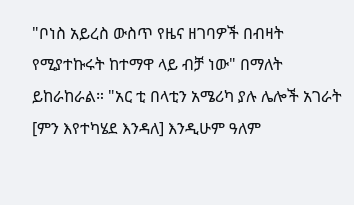"ቦነስ አይረስ ውስጥ የዜና ዘገባዎች በብዛት የሚያተኩሩት ከተማዋ ላይ ብቻ ነው" በማለት ይከራከራል። "አር ቲ በላቲን አሜሪካ ያሉ ሌሎች አገራት [ምን እየተካሄደ እንዳለ] እንዲሁም ዓለም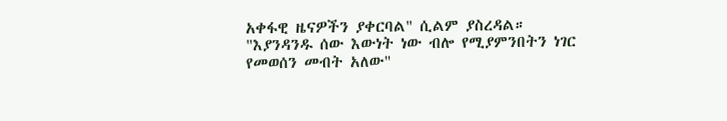አቀፋዊ ዜናዎችን ያቀርባል" ሲልም ያስረዳል።
"እያንዳንዱ ሰው እውነት ነው ብሎ የሚያምንበትን ነገር የመወሰን መብት አለው"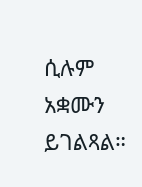ሲሉም አቋሙን ይገልጻል።